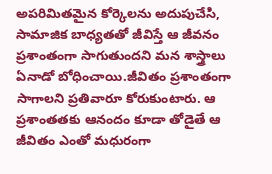అపరిమితమైన కోర్కెలను అదుపుచేసి, సామాజిక బాధ్యతతో జీవిస్తే ఆ జీవనం ప్రశాంతంగా సాగుతుందని మన శాస్త్రాలు ఏనాడో బోధించాయి.జీవితం ప్రశాంతంగా సాగాలని ప్రతివారూ కోరుకుంటారు. ఆ ప్రశాంతతకు ఆనందం కూడా తోడైతే ఆ జీవితం ఎంతో మధురంగా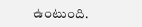ఉంటుంది.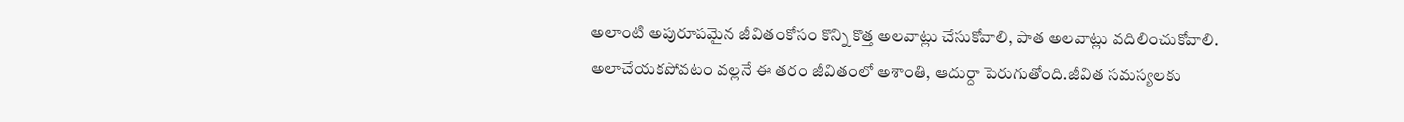అలాంటి అపురూపమైన జీవితంకోసం కొన్ని కొత్త అలవాట్లు చేసుకోవాలి, పాత అలవాట్లు వదిలించుకోవాలి. అలాచేయకపోవటం వల్లనే ఈ తరం జీవితంలో అశాంతి, ఆదుర్దా పెరుగుతోంది.జీవిత సమస్యలకు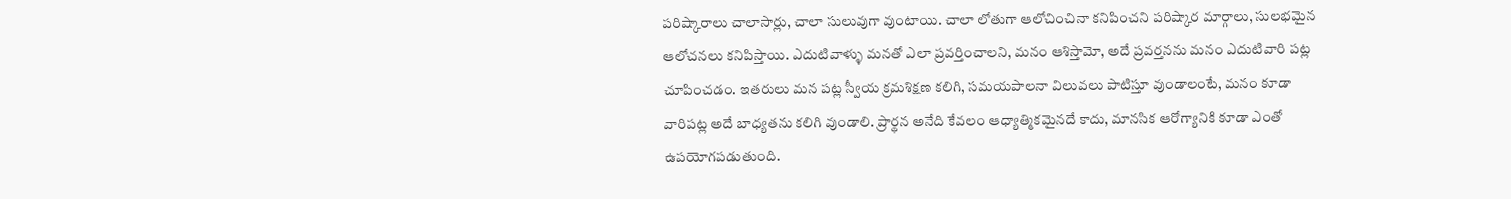పరిష్కారాలు చాలాసార్లు, చాలా సులువుగా వుంటాయి. చాలా లోతుగా ఆలోచించినా కనిపించని పరిష్కార మార్గాలు, సులభమైన ఆలోచనలు కనిపిస్తాయి. ఎదుటివాళ్ళు మనతో ఎలా ప్రవర్తించాలని, మనం ఆశిస్తామో, అదే ప్రవర్తనను మనం ఎదుటివారి పట్ల చూపించడం. ఇతరులు మన పట్ల స్వీయ క్రమశిక్షణ కలిగి, సమయపాలనా విలువలు పాటిస్తూ వుండాలంటే, మనం కూడా వారిపట్ల అదే బాధ్యతను కలిగి వుండాలి. ప్రార్థన అనేది కేవలం ఆధ్యాత్మికమైనదే కాదు, మానసిక ఆరోగ్యానికి కూడా ఎంతో ఉపయోగపడుతుంది.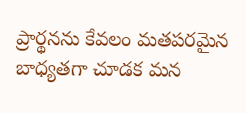ప్రార్థనను కేవలం మతపరమైన బాధ్యతగా చూడక మన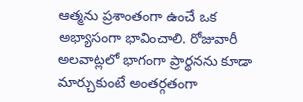ఆత్మను ప్రశాంతంగా ఉంచే ఒక అభ్యాసంగా భావించాలి. రోజువారీ అలవాట్లలో భాగంగా ప్రార్థనను కూడా మార్చుకుంటే అంతర్గతంగా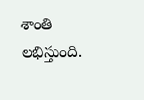శాంతి లభిస్తుంది.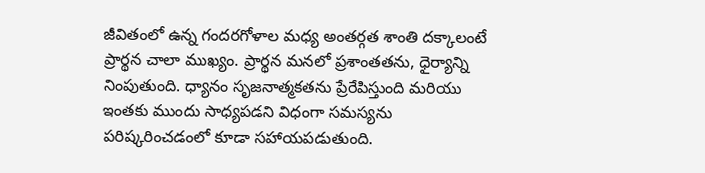జీవితంలో ఉన్న గందరగోళాల మధ్య అంతర్గత శాంతి దక్కాలంటే ప్రార్థన చాలా ముఖ్యం. ప్రార్థన మనలో ప్రశాంతతను, ధైర్యాన్ని నింపుతుంది. ధ్యానం సృజనాత్మకతను ప్రేరేపిస్తుంది మరియు ఇంతకు ముందు సాధ్యపడని విధంగా సమస్యను పరిష్కరించడంలో కూడా సహాయపడుతుంది.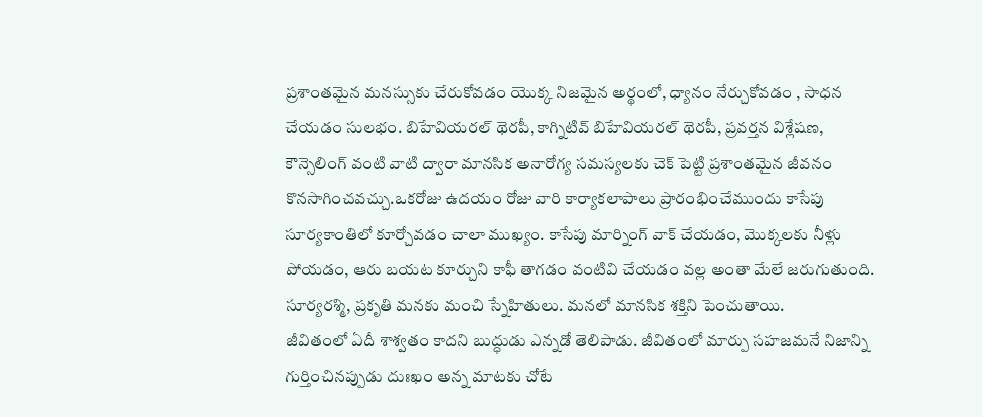ప్రశాంతమైన మనస్సుకు చేరుకోవడం యొక్క నిజమైన అర్థంలో, ధ్యానం నేర్చుకోవడం , సాధన చేయడం సులభం. బిహేవియరల్ థెరపీ, కాగ్నిటివ్ బిహేవియరల్ థెరపీ, ప్రవర్తన విశ్లేషణ, కౌన్సెలింగ్ వంటి వాటి ద్వారా మానసిక అనారోగ్య సమస్యలకు చెక్ పెట్టి ప్రశాంతమైన జీవనం కొనసాగించవచ్చు.ఒకరోజు ఉదయం రోజు వారి కార్యాకలాపాలు ప్రారంభించేముందు కాసేపు సూర్యకాంతిలో కూర్చోవడం చాలా ముఖ్యం. కాసేపు మార్నింగ్ వాక్ చేయడం, మొక్కలకు నీళ్లు పోయడం, ఆరు బయట కూర్చుని కాఫీ తాగడం వంటివి చేయడం వల్ల అంతా మేలే జరుగుతుంది. సూర్యరశ్మి, ప్రకృతి మనకు మంచి స్నేహితులు. మనలో మానసిక శక్తిని పెంచుతాయి.
జీవితంలో ఏదీ శాశ్వతం కాదని బుద్ధుడు ఎన్నడో తెలిపాడు. జీవితంలో మార్పు సహజమనే నిజాన్ని గుర్తించినప్పుడు దుఃఖం అన్న మాటకు చోటే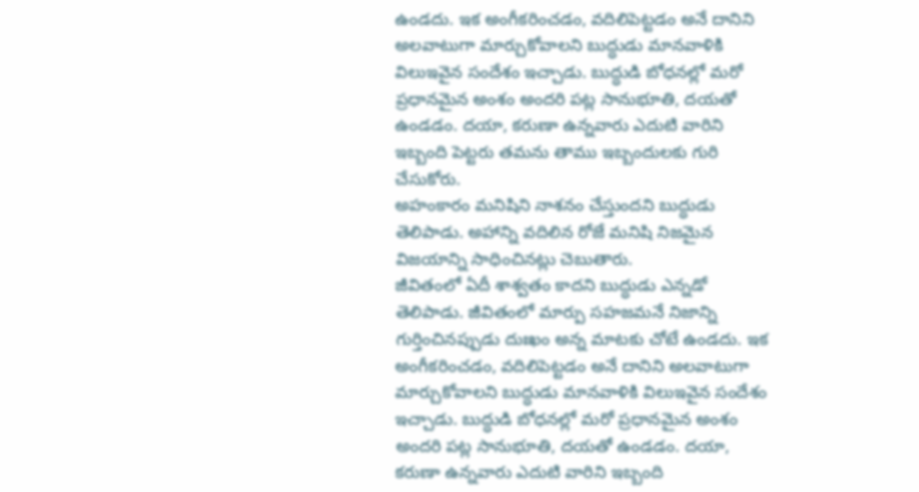ఉండదు. ఇక అంగీకరించడం, వదిలిపెట్టడం అనే దానిని అలవాటుగా మార్చుకోవాలని బుద్ధుడు మానవాళికి విలుఇవైన సందేశం ఇచ్చాడు. బుద్ధుడి బోధనల్లో మరో ప్రధానమైన అంశం అందరి పట్ల సానుభూతి, దయతో ఉండడం. దయా, కరుణా ఉన్నవారు ఎదుటి వారిని ఇబ్బంది పెట్టరు తమను తాము ఇబ్బందులకు గురి చేసుకోరు.
అహంకారం మనిషిని నాశనం చేస్తుందని బుద్ధుడు తెలిపాడు. అహాన్ని వదిలిన రోజే మనిషి నిజమైన విజయాన్ని సాధించినట్లు చెబుతారు.
జీవితంలో ఏదీ శాశ్వతం కాదని బుద్ధుడు ఎన్నడో తెలిపాడు. జీవితంలో మార్పు సహజమనే నిజాన్ని గుర్తించినప్పుడు దుఃఖం అన్న మాటకు చోటే ఉండదు. ఇక అంగీకరించడం, వదిలిపెట్టడం అనే దానిని అలవాటుగా మార్చుకోవాలని బుద్ధుడు మానవాళికి విలుఇవైన సందేశం ఇచ్చాడు. బుద్ధుడి బోధనల్లో మరో ప్రధానమైన అంశం అందరి పట్ల సానుభూతి, దయతో ఉండడం. దయా, కరుణా ఉన్నవారు ఎదుటి వారిని ఇబ్బంది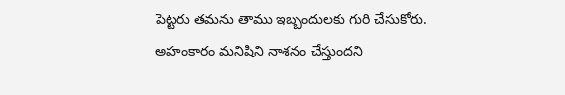పెట్టరు తమను తాము ఇబ్బందులకు గురి చేసుకోరు.
అహంకారం మనిషిని నాశనం చేస్తుందని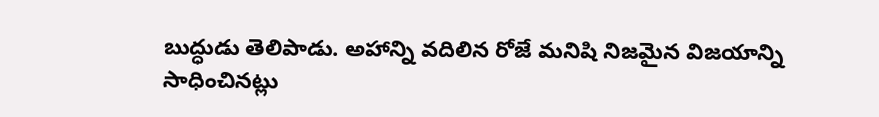బుద్ధుడు తెలిపాడు. అహాన్ని వదిలిన రోజే మనిషి నిజమైన విజయాన్ని సాధించినట్లు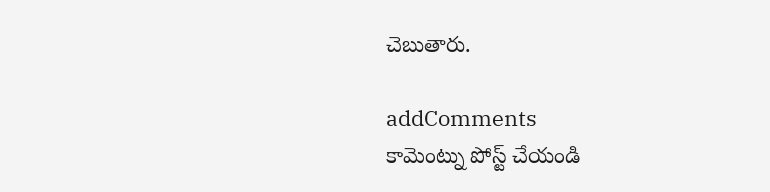చెబుతారు.

addComments
కామెంట్ను పోస్ట్ చేయండి